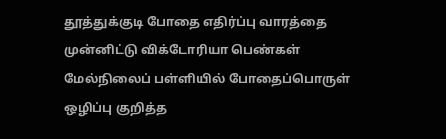தூத்துக்குடி போதை எதிர்ப்பு வாரத்தை முன்னிட்டு விக்டோரியா பெண்கள் மேல்நிலைப் பள்ளியில் போதைப்பொருள் ஒழிப்பு குறித்த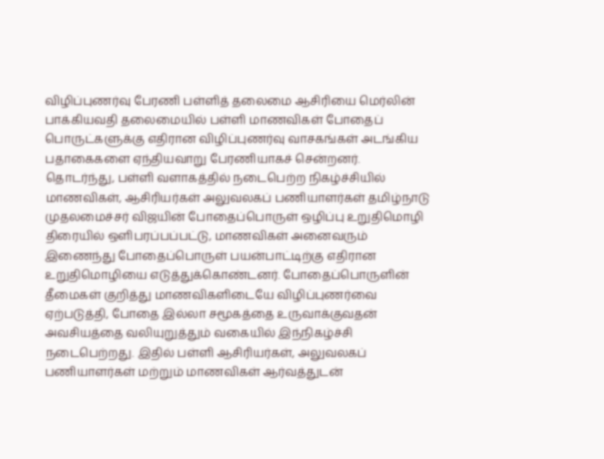விழிப்புணர்வு பேரணி பள்ளித் தலைமை ஆசிரியை மெர்லின் பாக்கியவதி தலைமையில் பள்ளி மாணவிகள் போதைப் பொருட்களுக்கு எதிரான விழிப்புணர்வு வாசகங்கள் அடங்கிய பதாகைகளை ஏந்தியவாறு பேரணியாகச் சென்றனர்.
தொடர்ந்து, பள்ளி வளாகத்தில் நடைபெற்ற நிகழ்ச்சியில் மாணவிகள், ஆசிரியர்கள் அலுவலகப் பணியாளர்கள் தமிழ்நாடு முதலமைச்சர் விஜயின் போதைப்பொருள் ஒழிப்பு உறுதிமொழி திரையில் ஒளிபரப்பப்பட்டு, மாணவிகள் அனைவரும் இணைந்து போதைப்பொருள் பயன்பாட்டிற்கு எதிரான உறுதிமொழியை எடுத்துக்கொண்டனர். போதைப்பொருளின் தீமைகள் குறித்து மாணவிகளிடையே விழிப்புணர்வை ஏற்படுத்தி, போதை இல்லா சமூகத்தை உருவாக்குவதன் அவசியத்தை வலியுறுத்தும் வகையில் இந்நிகழ்ச்சி நடைபெற்றது. இதில் பள்ளி ஆசிரியர்கள், அலுவலகப் பணியாளர்கள் மற்றும் மாணவிகள் ஆர்வத்துடன்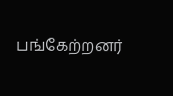பங்கேற்றனர்